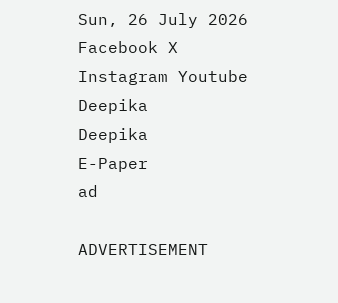Sun, 26 July 2026
Facebook X Instagram Youtube
Deepika
Deepika
E-Paper
ad

ADVERTISEMENT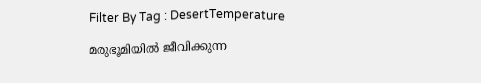Filter By Tag : DesertTemperature

മരുഭൂമിയിൽ ജീവിക്കുന്ന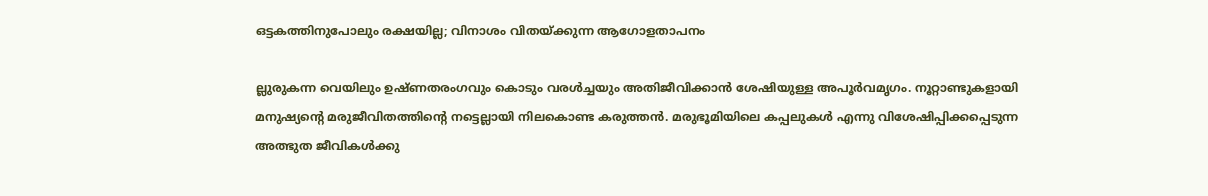ഒട്ടകത്തിനുപോലും രക്ഷയില്ല; വിനാശം വിതയ്ക്കുന്ന ആഗോളതാപനം

ല്ലുരുകന്ന വെയിലും ഉഷ്ണതരംഗവും കൊടും വരൾച്ചയും അതിജീവിക്കാൻ ശേഷിയുള്ള അപൂർവമൃഗം. നൂറ്റാണ്ടുകളായി മനുഷ്യന്‍റെ മരുജീവിതത്തിന്‍റെ നട്ടെല്ലായി നിലകൊണ്ട കരുത്തൻ. മരുഭൂമിയിലെ കപ്പലുകള്‍ എന്നു വിശേഷിപ്പിക്കപ്പെടുന്ന അത്ഭുത ജീവികള്‍ക്കു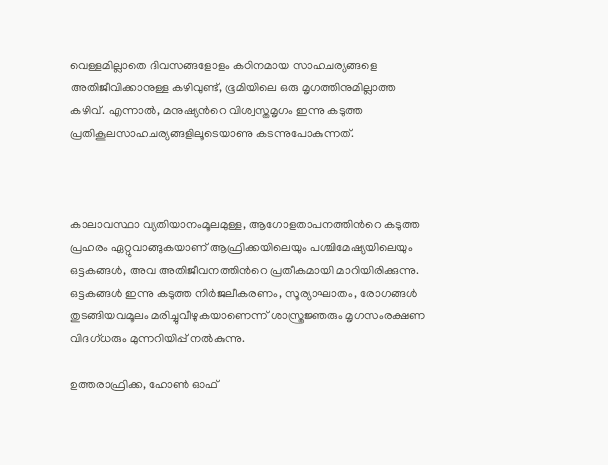വെള്ളമില്ലാതെ ദിവസങ്ങളോളം കഠിനമായ സാഹചര്യങ്ങളെ അതിജീവിക്കാനുള്ള കഴിവുണ്ട്, ഭൂമിയിലെ ഒരു മൃഗത്തിനുമില്ലാത്ത കഴിവ്. എന്നാല്‍, മനുഷ്യന്‍റെ വിശ്വസ്തമൃഗം ഇന്നു കടുത്ത പ്രതികൂലസാഹചര്യങ്ങളിലൂടെയാണു കടന്നുപോകുന്നത്.



കാലാവസ്ഥാ വ്യതിയാനംമൂലമുള്ള, ആഗോളതാപനത്തിന്‍റെ കടുത്ത പ്രഹരം ഏറ്റുവാങ്ങുകയാണ് ആഫ്രിക്കയിലെയും പശ്ചിമേഷ്യയിലെയും ഒട്ടകങ്ങള്‍, അവ അതിജീവനത്തിന്‍റെ പ്രതീകമായി മാറിയിരിക്കുന്നു. ഒട്ടകങ്ങൾ ഇന്നു കടുത്ത നിര്‍ജലീകരണം, സൂര്യാഘാതം, രോഗങ്ങള്‍ തുടങ്ങിയവമൂലം മരിച്ചുവീഴുകയാണെന്ന് ശാസ്ത്രജ്ഞരും മൃഗസംരക്ഷണ വിദഗ്ധരും മുന്നറിയിപ്പ് നല്‍കുന്നു.

ഉത്തരാഫ്രിക്ക, ഹോണ്‍ ഓഫ്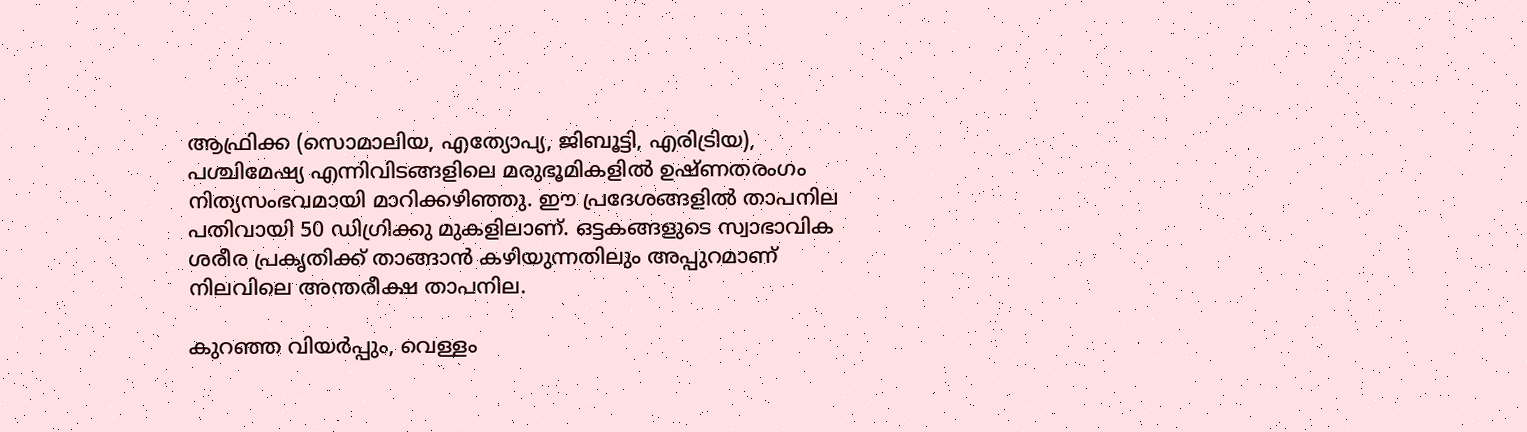ആഫ്രിക്ക (സൊമാലിയ, എത്യോപ്യ, ജിബൂട്ടി, എരിട്രിയ), പശ്ചിമേഷ്യ എന്നിവിടങ്ങളിലെ മരുഭൂമികളില്‍ ഉഷ്ണതരംഗം നിത്യസംഭവമായി മാറിക്കഴിഞ്ഞു. ഈ പ്രദേശങ്ങളില്‍ താപനില പതിവായി 50 ഡിഗ്രിക്കു മുകളിലാണ്. ഒട്ടകങ്ങളുടെ സ്വാഭാവിക ശരീര പ്രകൃതിക്ക് താങ്ങാന്‍ കഴിയുന്നതിലും അപ്പുറമാണ് നിലവിലെ അന്തരീക്ഷ താപനില.

കുറഞ്ഞ വിയർപ്പും, വെള്ളം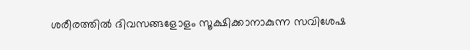ശരീരത്തില്‍ ദിവസങ്ങളോളം സൂക്ഷിക്കാനാകുന്ന സവിശേഷ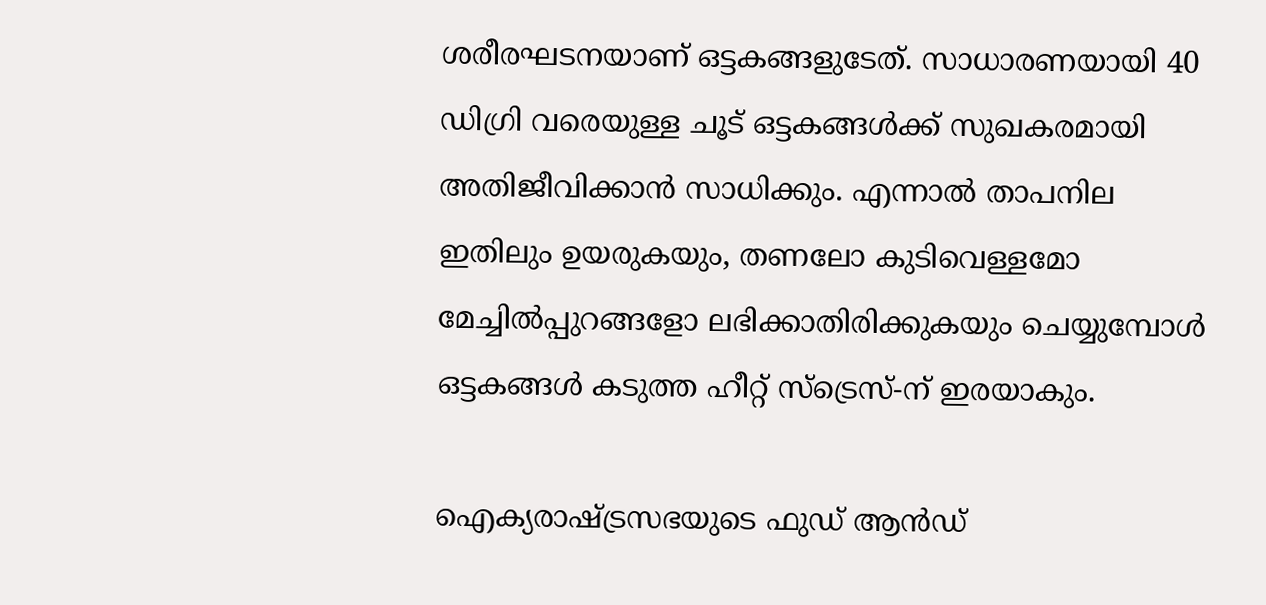ശരീരഘടനയാണ് ഒട്ടകങ്ങളുടേത്. സാധാരണയായി 40 ഡിഗ്രി വരെയുള്ള ചൂട് ഒട്ടകങ്ങള്‍ക്ക് സുഖകരമായി അതിജീവിക്കാന്‍ സാധിക്കും. എന്നാല്‍ താപനില ഇതിലും ഉയരുകയും, തണലോ കുടിവെള്ളമോ മേച്ചില്‍പ്പുറങ്ങളോ ലഭിക്കാതിരിക്കുകയും ചെയ്യുമ്പോള്‍ ഒട്ടകങ്ങള്‍ കടുത്ത ഹീറ്റ് സ്‌ട്രെസ്-ന് ഇരയാകും.

ഐക്യരാഷ്ട്രസഭയുടെ ഫുഡ് ആന്‍ഡ്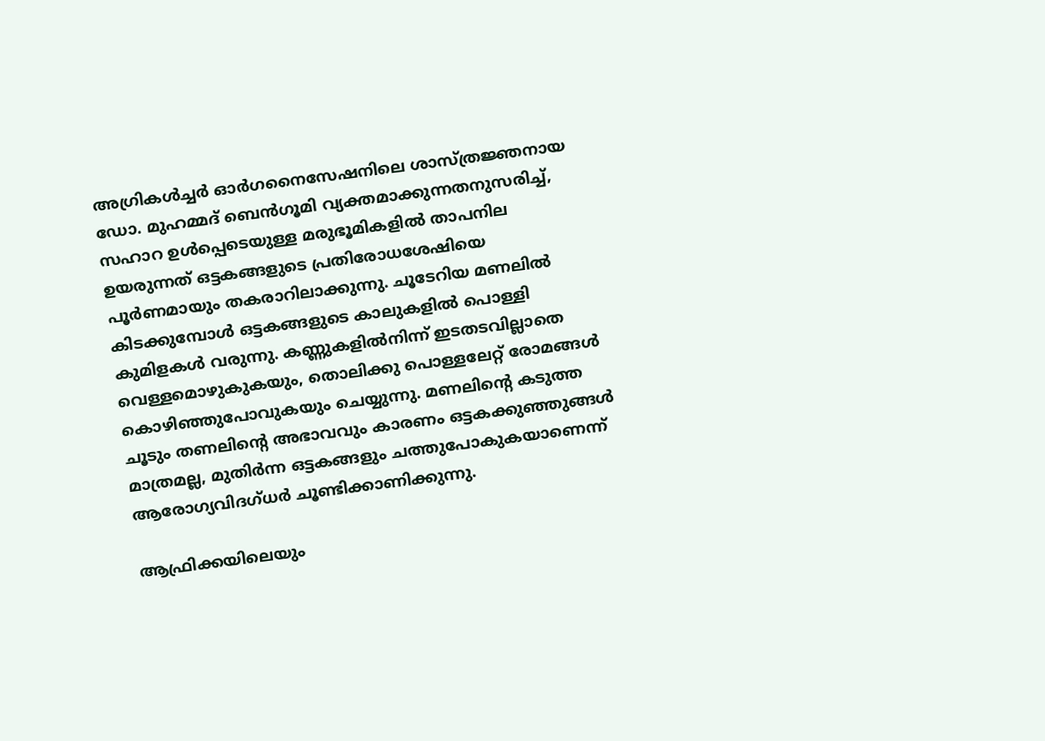അഗ്രികള്‍ച്ചര്‍ ഓര്‍ഗനൈസേഷനിലെ ശാസ്ത്രജ്ഞനായ ഡോ. മുഹമ്മദ് ബെന്‍ഗൂമി വ്യക്തമാക്കുന്നതനുസരിച്ച്, സഹാറ ഉള്‍പ്പെടെയുള്ള മരുഭൂമികളില്‍ താപനില ഉയരുന്നത് ഒട്ടകങ്ങളുടെ പ്രതിരോധശേഷിയെ പൂര്‍ണമായും തകരാറിലാക്കുന്നു. ചൂടേറിയ മണലില്‍ കിടക്കുമ്പോള്‍ ഒട്ടകങ്ങളുടെ കാലുകളില്‍ പൊള്ളി കുമിളകള്‍ വരുന്നു. കണ്ണുകളില്‍നിന്ന് ഇടതടവില്ലാതെ വെള്ളമൊഴുകുകയും, തൊലിക്കു പൊള്ളലേറ്റ് രോമങ്ങള്‍ കൊഴിഞ്ഞുപോവുകയും ചെയ്യുന്നു. മണലിന്‍റെ കടുത്ത ചൂടും തണലിന്‍റെ അഭാവവും കാരണം ഒട്ടകക്കുഞ്ഞുങ്ങൾ മാത്രമല്ല, മുതിർന്ന ഒട്ടകങ്ങളും ചത്തുപോകുകയാണെന്ന് ആരോഗ്യവിദഗ്ധർ ചൂണ്ടിക്കാണിക്കുന്നു.

ആഫ്രിക്കയിലെയും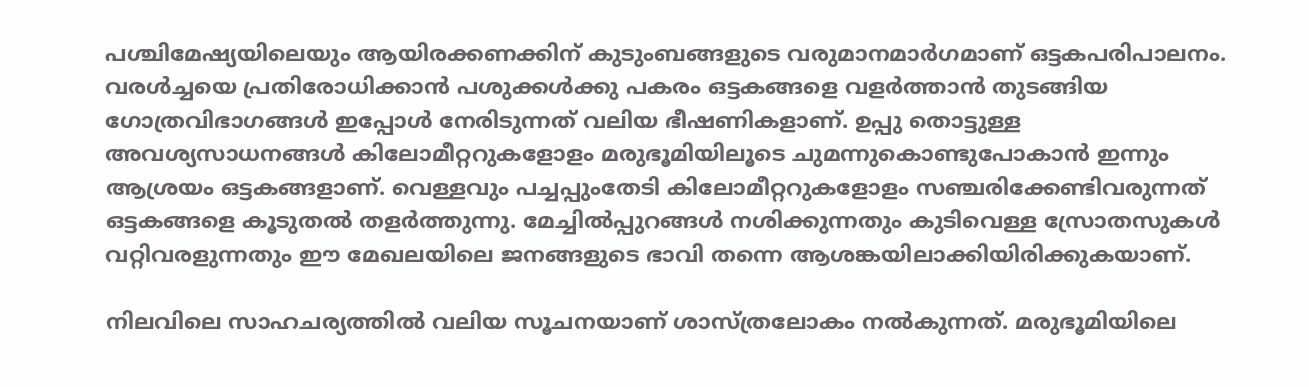പശ്ചിമേഷ്യയിലെയും ആയിരക്കണക്കിന് കുടുംബങ്ങളുടെ വരുമാനമാർഗമാണ് ഒട്ടകപരിപാലനം. വരള്‍ച്ചയെ പ്രതിരോധിക്കാന്‍ പശുക്കള്‍ക്കു പകരം ഒട്ടകങ്ങളെ വളര്‍ത്താന്‍ തുടങ്ങിയ ഗോത്രവിഭാഗങ്ങള്‍ ഇപ്പോള്‍ നേരിടുന്നത് വലിയ ഭീഷണികളാണ്. ഉപ്പു തൊട്ടുള്ള അവശ്യസാധനങ്ങള്‍ കിലോമീറ്ററുകളോളം മരുഭൂമിയിലൂടെ ചുമന്നുകൊണ്ടുപോകാന്‍ ഇന്നും ആശ്രയം ഒട്ടകങ്ങളാണ്. വെള്ളവും പച്ചപ്പുംതേടി കിലോമീറ്ററുകളോളം സഞ്ചരിക്കേണ്ടിവരുന്നത് ഒട്ടകങ്ങളെ കൂടുതല്‍ തളര്‍ത്തുന്നു. മേച്ചില്‍പ്പുറങ്ങള്‍ നശിക്കുന്നതും കുടിവെള്ള സ്രോതസുകള്‍ വറ്റിവരളുന്നതും ഈ മേഖലയിലെ ജനങ്ങളുടെ ഭാവി തന്നെ ആശങ്കയിലാക്കിയിരിക്കുകയാണ്.

നിലവിലെ സാഹചര്യത്തിൽ വലിയ സൂചനയാണ് ശാസ്ത്രലോകം നൽകുന്നത്. മരുഭൂമിയിലെ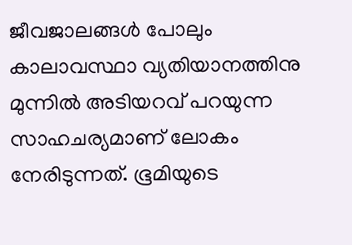ജീവജാലങ്ങള്‍ പോലും കാലാവസ്ഥാ വ്യതിയാനത്തിനു മുന്നില്‍ അടിയറവ് പറയുന്ന സാഹചര്യമാണ് ലോകം നേരിടുന്നത്. ഭൂമിയുടെ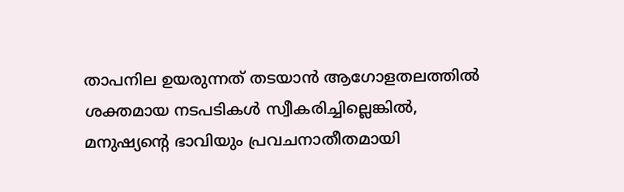താപനില ഉയരുന്നത് തടയാന്‍ ആഗോളതലത്തില്‍ ശക്തമായ നടപടികള്‍ സ്വീകരിച്ചില്ലെങ്കില്‍, മനുഷ്യന്‍റെ ഭാവിയും പ്രവചനാതീതമായി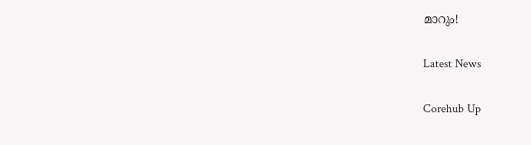മാറും!

Latest News

Corehub Up